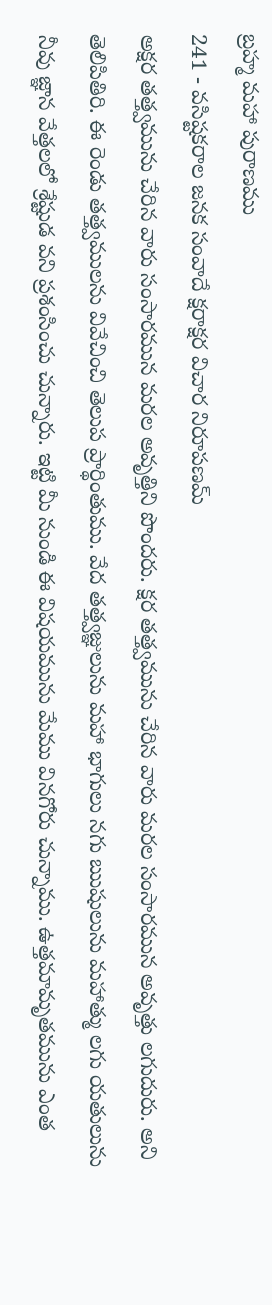బ్రహ్మ మహా పురాణము
241 - వసిష్టకరాల జనక సంవాదే క్షరాక్షర విచార నిరూపణమ్
అక్షర తత్త్వమును చేరిన వారు సంసారమున మరల అవృత్తిని పొందరు. క్షర తత్త్వమును చేరిన వారు మరల సంసారమున అవృత్తు లగుదురు. అని తెలిపితిరి. ఈ రెండు తత్త్వములను వివేచించి తెలుప ప్రార్థింతుము. వేద తత్త్వజ్ఞులును మహా భాగులు నగు ఋషులును మహాత్ము లగు యతులును నీవు జ్ఞాన వేత్తలలో శ్రేష్టుడ వని ప్రశంసించు చున్నారు. ఇట్టి మీ నుండి ఈ విషయమును మేము వినగోరు చున్నాము. ఉత్తమామృతమును ఎంత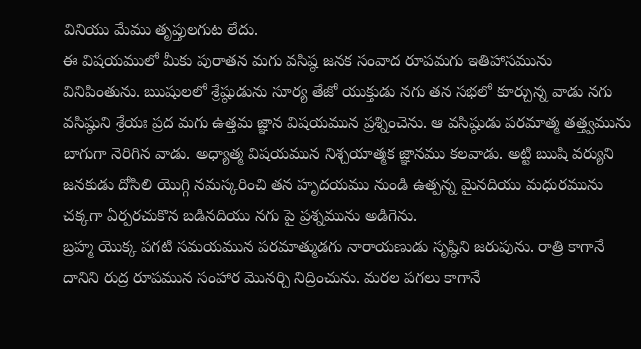వినియు మేము తృప్తులగుట లేదు.
ఈ విషయములో మీకు పురాతన మగు వసిష్ఠ జనక సంవాద రూపమగు ఇతిహాసమును వినిపింతును. ఋషులలో శ్రేష్ఠుడును సూర్య తేజో యుక్తుడు నగు తన సభలో కూర్చున్న వాడు నగు వసిష్ఠుని శ్రేయః ప్రద మగు ఉత్తమ జ్ఞాన విషయమున ప్రశ్నించెను. ఆ వసిష్ఠుడు పరమాత్మ తత్త్వమును బాగుగా నెరిగిన వాడు. అధ్యాత్మ విషయమున నిశ్చయాత్మక జ్ఞానము కలవాడు. అట్టి ఋషి వర్యుని జనకుడు దోసిలి యొగ్గి నమస్కరించి తన హృదయము నుండి ఉత్పన్న మైనదియు మధురమును చక్కగా ఏర్పరచుకొన బడినదియు నగు పై ప్రశ్నమును అడిగెను.
బ్రహ్మ యొక్క పగటి సమయమున పరమాత్ముడగు నారాయణుడు సృష్ఠిని జరుపును. రాత్రి కాగానే దానిని రుద్ర రూపమున సంహార మొనర్చి నిద్రించును. మరల పగలు కాగానే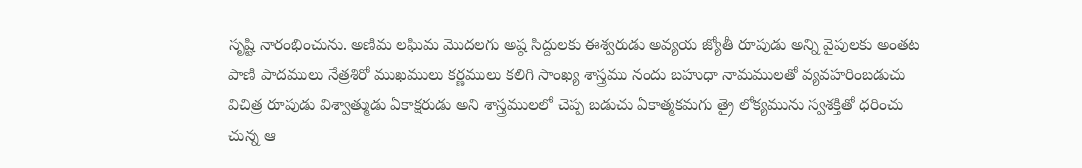సృష్టి నారంభించును. అణిమ లఘిమ మొదలగు అష్ఠ సిద్దులకు ఈశ్వరుడు అవ్యయ జ్యోతీ రూపుడు అన్ని వైపులకు అంతట పాణి పాదములు నేత్రశిరో ముఖములు కర్ణములు కలిగి సాంఖ్య శాస్త్రము నందు బహుధా నామములతో వ్యవహరింబడుచు విచిత్ర రూపుడు విశ్వాత్ముడు ఏకాక్షరుడు అని శాస్త్రములలో చెప్ప బడుచు ఏకాత్మకమగు త్రై లోక్యమును స్వశక్తితో ధరించు చున్న ఆ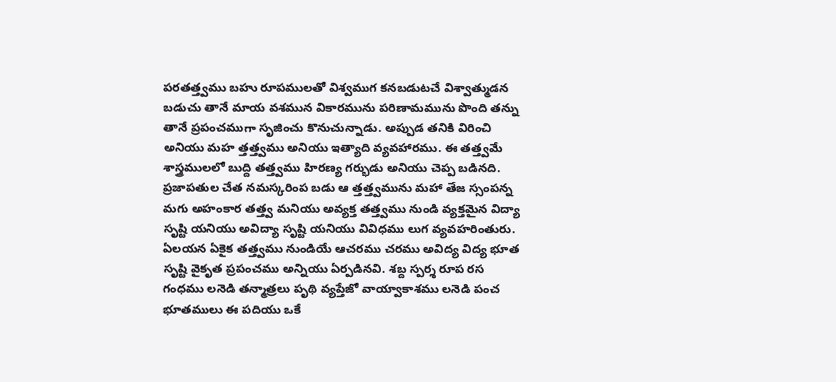పరతత్త్వము బహు రూపములతో విశ్వముగ కనబడుటచే విశ్వాత్ముడన బడుచు తానే మాయ వశమున వికారమును పరిణామమును పొంది తన్ను తానే ప్రపంచముగా సృజించు కొనుచున్నాడు. అప్పుడ తనికి విరించి అనియు మహ త్తత్త్వము అనియు ఇత్యాది వ్యవహారము. ఈ తత్త్వమే శాస్త్రములలో బుద్ది తత్త్వము హిరణ్య గర్భుడు అనియు చెప్ప బడినది. ప్రజాపతుల చేత నమస్కరింప బడు ఆ త్తత్త్వమును మహా తేజ స్సంపన్న మగు అహంకార తత్త్వ మనియు అవ్యక్త తత్త్వము నుండి వ్యక్తమైన విద్యా సృష్టి యనియు అవిద్యా సృష్టి యనియు వివిధము లుగ వ్యవహరింతురు. ఏలయన ఏకైక తత్త్వము నుండియే ఆచరము చరము అవిద్య విద్య భూత సృష్టి వైకృత ప్రపంచము అన్నియు ఏర్పడినవి. శబ్ద స్పర్శ రూప రస గంధము లనెడి తన్మాత్రలు పృథి వ్యప్తేజో వాయ్వాకాశము లనెడి పంచ భూతములు ఈ పదియు ఒకే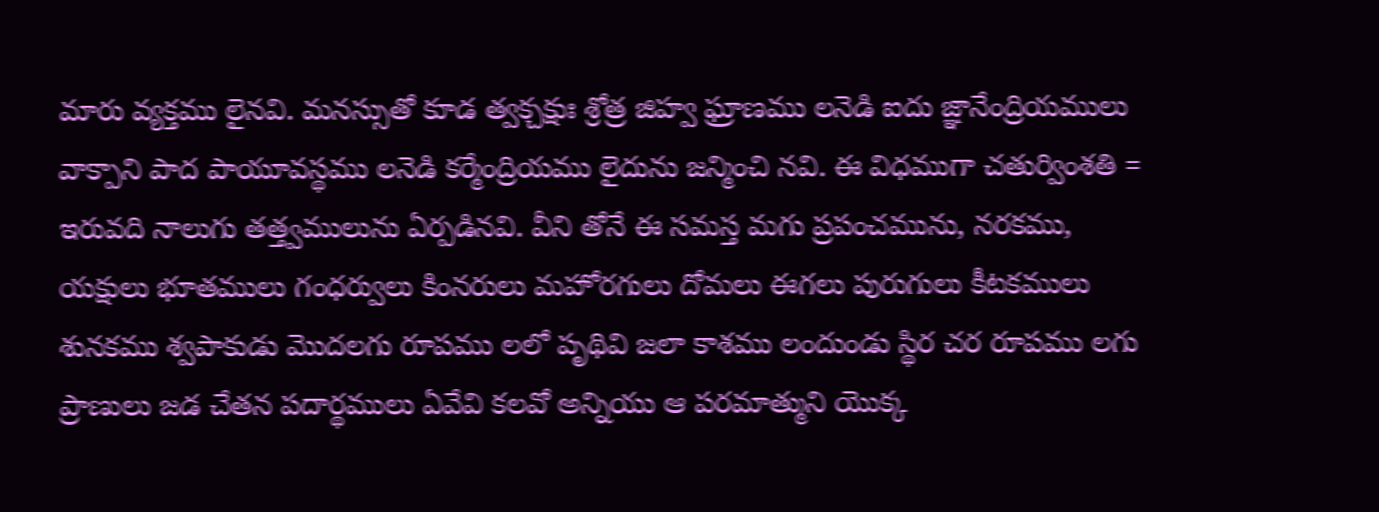మారు వ్యక్తము లైనవి. మనస్సుతో కూడ త్వక్చక్షుః శ్రోత్ర జిహ్వ ఘ్రాణము లనెడి ఐదు జ్ఞానేంద్రియములు వాక్పాని పాద పాయూవస్థము లనెడి కర్మేంద్రియము లైదును జన్మించి నవి. ఈ విధముగా చతుర్వింశతి = ఇరువది నాలుగు తత్త్వములును ఏర్పడినవి. వీని తోనే ఈ సమస్త మగు ప్రపంచమును, నరకము, యక్షులు భూతములు గంధర్వులు కింనరులు మహోరగులు దోమలు ఈగలు పురుగులు కీటకములు శునకము శ్వపాకుడు మొదలగు రూపము లలో పృథివి జలా కాశము లందుండు స్థిర చర రూపము లగు ప్రాణులు జడ చేతన పదార్థములు ఏవేవి కలవో అన్నియు ఆ పరమాత్ముని యొక్క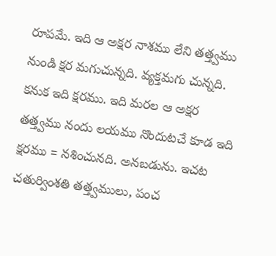రూపమే. ఇది ఆ అక్షర నాశము లేని తత్త్వము నుండి క్షర మగుచున్నది. వ్యక్తమగు చున్నది. కనుక ఇది క్షరము. ఇది మరల ఆ అక్షర తత్త్వము నందు లయము నొందుటచే కూడ ఇది క్షరము = నశించునది. అనబడును. ఇచట చతుర్వింశతి తత్త్వములు, పంచ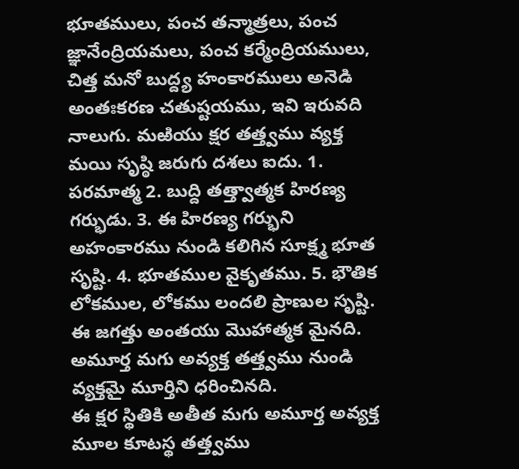భూతములు, పంచ తన్మాత్రలు, పంచ జ్ఞానేంద్రియమలు, పంచ కర్మేంద్రియములు, చిత్త మనో బుద్ద్య హంకారములు అనెడి అంతఃకరణ చతుష్టయము, ఇవి ఇరువది నాలుగు. మఱియు క్షర తత్త్వము వ్యక్త మయి సృష్ఠి జరుగు దశలు ఐదు. 1. పరమాత్మ 2. బుద్ది తత్త్వాత్మక హిరణ్య గర్భుడు. 3. ఈ హిరణ్య గర్భుని అహంకారము నుండి కలిగిన సూక్ష్మ భూత సృష్టి. 4. భూతముల వైకృతము. 5. భౌతిక లోకముల, లోకము లందలి ప్రాణుల సృష్టి. ఈ జగత్తు అంతయు మొహాత్మక మైనది. అమూర్త మగు అవ్యక్త తత్త్వము నుండి వ్యక్తమై మూర్తిని ధరించినది.
ఈ క్షర స్థితికి అతీత మగు అమూర్త అవ్యక్త మూల కూటస్థ తత్త్వము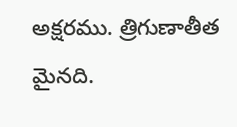అక్షరము. త్రిగుణాతీత మైనది.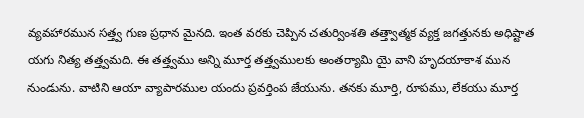వ్యవహారమున సత్త్వ గుణ ప్రధాన మైనది. ఇంత వరకు చెప్పిన చతుర్వింశతి తత్త్వాత్మక వ్యక్త జగత్తునకు అధిష్టాత యగు నిత్య తత్త్వమది. ఈ తత్త్వము అన్ని మూర్త తత్త్వములకు అంతర్యామి యై వాని హృదయాకాశ మున నుండును. వాటిని ఆయా వ్యాపారముల యందు ప్రవర్తింప జేయును. తనకు మూర్తి, రూపము, లేకయు మూర్త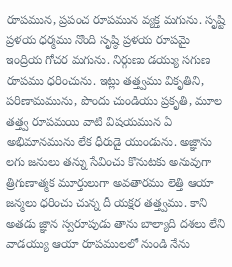రూపమున, ప్రపంచ రూపమున వ్యక్త మగును. సృష్టి ప్రళయ ధర్మము నొంది సృష్ఠి ప్రళయ రూపమై ఇంద్రియ గోచర మగును. నిర్గుణు డయ్యు సగుణ రూపము ధరించును. ఇట్లు తత్త్వము వికృతిని, పరిణామమును, పొందు చుండియు ప్రకృతి, మూల తత్త్వ రూపమయి వాటి విషయమున ఏ అభిమానమును లేక ధీరుడై యుండును. అజ్ఞాను లగు జనులు తన్ను సేవించు కొనుటకు అనువుగా త్రిగుణాత్మక మూర్తులుగా అవతారము లెత్తి ఆయా జన్మలు ధరించు చున్న దీ యక్షర తత్త్వము. కాని అతడు జ్ఞాన స్వరూపుడు తాను బాల్యాది దశలు లేని వాడయ్యు ఆయా రూపములలో నుండి నేను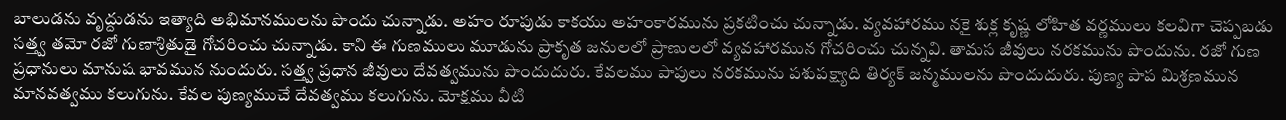బాలుడను వృద్దుడను ఇత్యాది అభిమానములను పొందు చున్నాడు. అహం రూపుడు కాకయు అహంకారమును ప్రకటించు చున్నాడు. వ్యవహారము నకై శుక్ల కృష్ణ లోహిత వర్ణములు కలవిగా చెప్పబడు సత్త్వ తమో రజో గుణాశ్రితుడై గోచరించు చున్నాడు. కాని ఈ గుణములు మూడును ప్రాకృత జనులలో ప్రాణులలో వ్యవహారమున గోచరించు చున్నవి. తామస జీవులు నరకమును పొందును. రజో గుణ ప్రధానులు మానుష భావమున నుందురు. సత్త్వ ప్రధాన జీవులు దేవత్వమును పొందుదురు. కేవలము పాపులు నరకమును పశుపక్ష్యాది తిర్యక్ జన్మములను పొందుదురు. పుణ్య పాప మిశ్రణమున మానవత్వము కలుగును. కేవల పుణ్యముచే దేవత్వము కలుగును. మోక్షము వీటి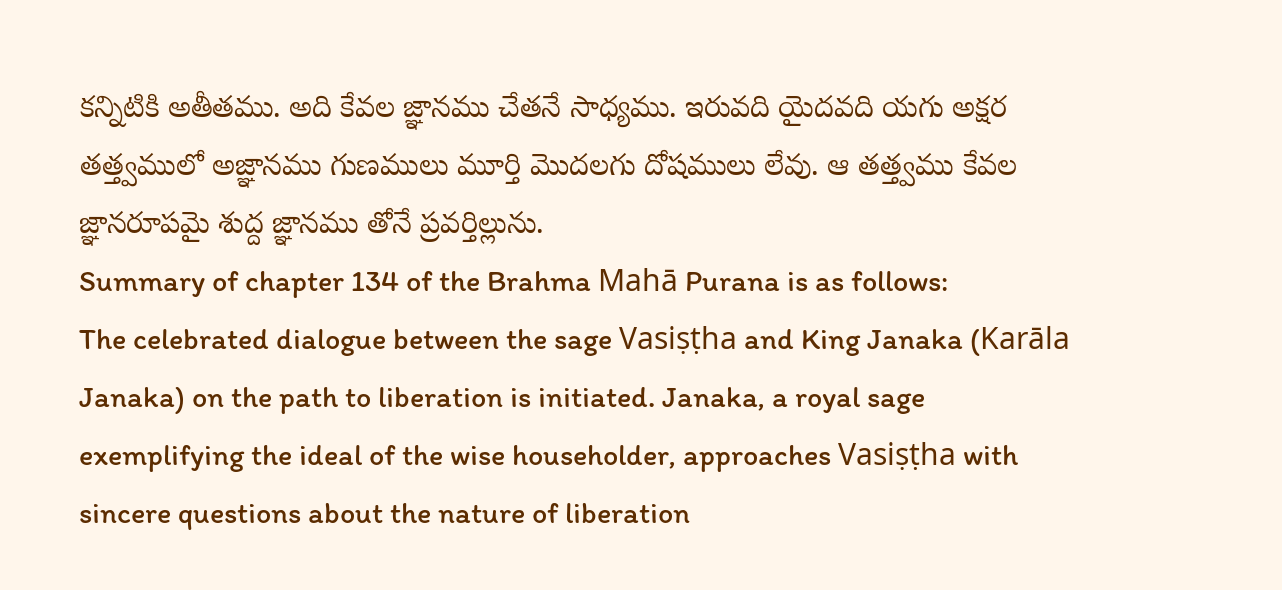కన్నిటికి అతీతము. అది కేవల జ్ఞానము చేతనే సాధ్యము. ఇరువది యైదవది యగు అక్షర తత్త్వములో అజ్ఞానము గుణములు మూర్తి మొదలగు దోషములు లేవు. ఆ తత్త్వము కేవల జ్ఞానరూపమై శుద్ద జ్ఞానము తోనే ప్రవర్తిల్లును.
Summary of chapter 134 of the Brahma Mahā Purana is as follows:
The celebrated dialogue between the sage Vasiṣṭha and King Janaka (Karāla Janaka) on the path to liberation is initiated. Janaka, a royal sage exemplifying the ideal of the wise householder, approaches Vasiṣṭha with sincere questions about the nature of liberation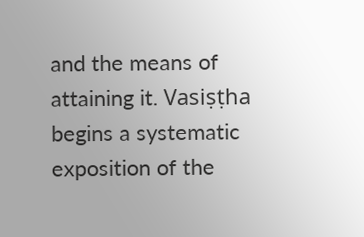and the means of attaining it. Vasiṣṭha begins a systematic exposition of the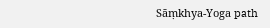Sāṃkhya-Yoga path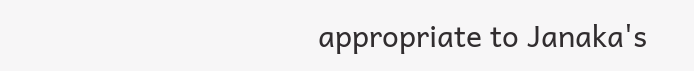appropriate to Janaka's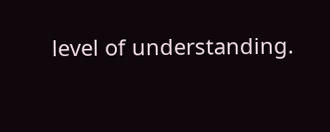level of understanding.